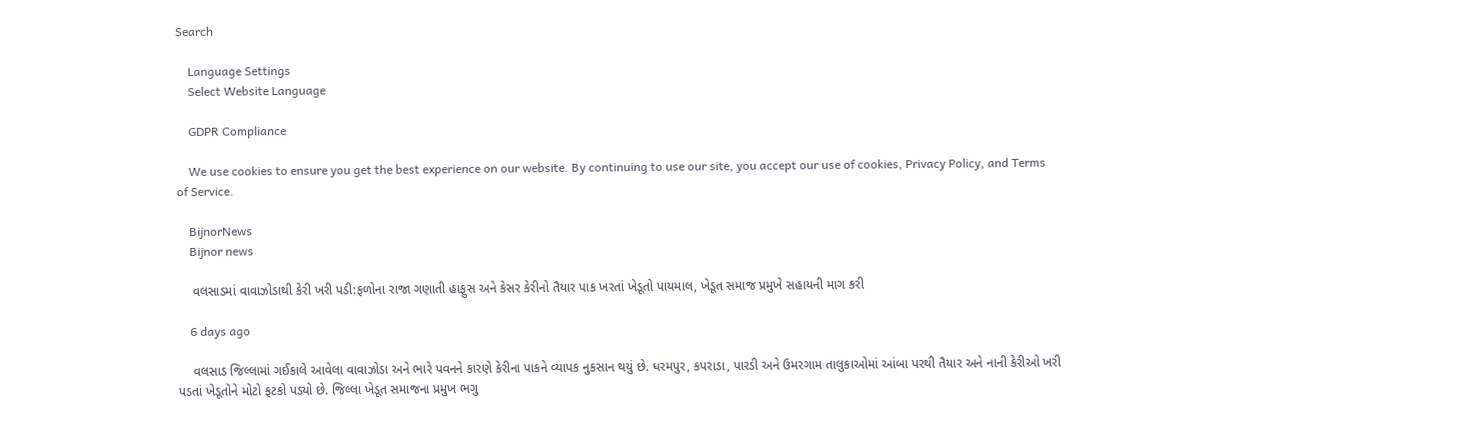Search

    Language Settings
    Select Website Language

    GDPR Compliance

    We use cookies to ensure you get the best experience on our website. By continuing to use our site, you accept our use of cookies, Privacy Policy, and Terms of Service.

    BijnorNews
    Bijnor news

    વલસાડમાં વાવાઝોડાથી કેરી ખરી પડી:ફળોના રાજા ગણાતી હાફુસ અને કેસર કેરીનો તૈયાર પાક ખરતાં ખેડૂતો પાયમાલ, ખેડૂત સમાજ પ્રમુખે સહાયની માગ કરી

    6 days ago

    વલસાડ જિલ્લામાં ગઈકાલે આવેલા વાવાઝોડા અને ભારે પવનને કારણે કેરીના પાકને વ્યાપક નુકસાન થયું છે. ધરમપુર, કપરાડા, પારડી અને ઉમરગામ તાલુકાઓમાં આંબા પરથી તૈયાર અને નાની કેરીઓ ખરી પડતાં ખેડૂતોને મોટો ફટકો પડ્યો છે. જિલ્લા ખેડૂત સમાજના પ્રમુખ ભગુ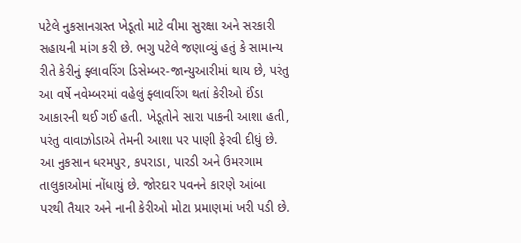પટેલે નુકસાનગ્રસ્ત ખેડૂતો માટે વીમા સુરક્ષા અને સરકારી સહાયની માંગ કરી છે. ભગુ પટેલે જણાવ્યું હતું કે સામાન્ય રીતે કેરીનું ફ્લાવરિંગ ડિસેમ્બર-જાન્યુઆરીમાં થાય છે, પરંતુ આ વર્ષે નવેમ્બરમાં વહેલું ફ્લાવરિંગ થતાં કેરીઓ ઈંડા આકારની થઈ ગઈ હતી. ખેડૂતોને સારા પાકની આશા હતી, પરંતુ વાવાઝોડાએ તેમની આશા પર પાણી ફેરવી દીધું છે. આ નુકસાન ધરમપુર, કપરાડા, પારડી અને ઉમરગામ તાલુકાઓમાં નોંધાયું છે. જોરદાર પવનને કારણે આંબા પરથી તૈયાર અને નાની કેરીઓ મોટા પ્રમાણમાં ખરી પડી છે.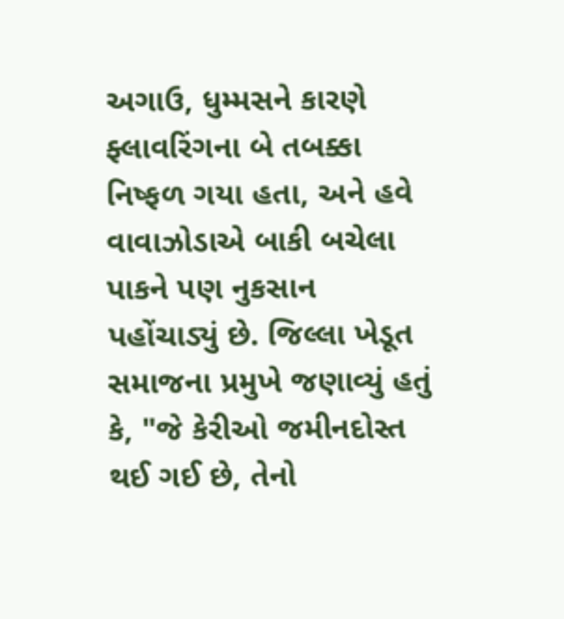અગાઉ, ધુમ્મસને કારણે ફ્લાવરિંગના બે તબક્કા નિષ્ફળ ગયા હતા, અને હવે વાવાઝોડાએ બાકી બચેલા પાકને પણ નુકસાન પહોંચાડ્યું છે. જિલ્લા ખેડૂત સમાજના પ્રમુખે જણાવ્યું હતું કે, "જે કેરીઓ જમીનદોસ્ત થઈ ગઈ છે, તેનો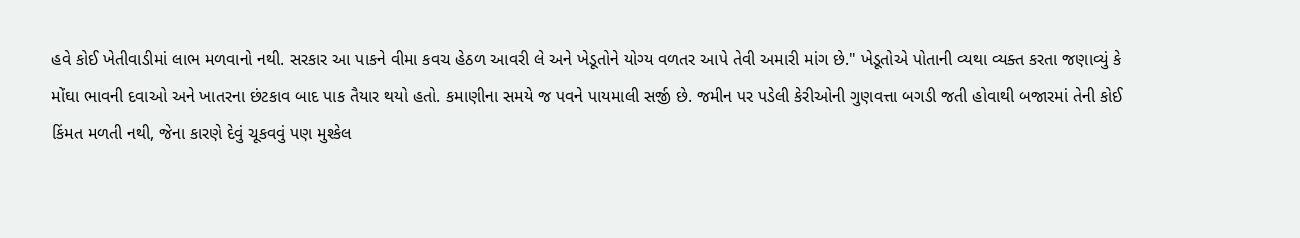હવે કોઈ ખેતીવાડીમાં લાભ મળવાનો નથી. સરકાર આ પાકને વીમા કવચ હેઠળ આવરી લે અને ખેડૂતોને યોગ્ય વળતર આપે તેવી અમારી માંગ છે." ખેડૂતોએ પોતાની વ્યથા વ્યક્ત કરતા જણાવ્યું કે મોંઘા ભાવની દવાઓ અને ખાતરના છંટકાવ બાદ પાક તૈયાર થયો હતો. કમાણીના સમયે જ પવને પાયમાલી સર્જી છે. જમીન પર પડેલી કેરીઓની ગુણવત્તા બગડી જતી હોવાથી બજારમાં તેની કોઈ કિંમત મળતી નથી, જેના કારણે દેવું ચૂકવવું પણ મુશ્કેલ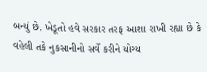બન્યું છે. ખેડૂતો હવે સરકાર તરફ આશા રાખી રહ્યા છે કે વહેલી તકે નુકસાનીનો સર્વે કરીને યોગ્ય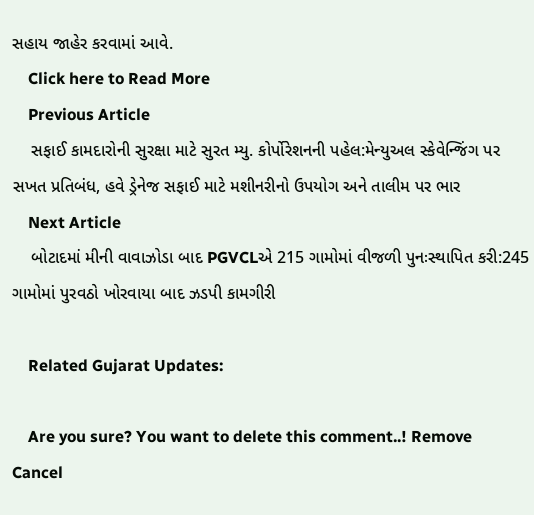સહાય જાહેર કરવામાં આવે.
    Click here to Read More
    Previous Article
    સફાઈ કામદારોની સુરક્ષા માટે સુરત મ્યુ. કોર્પોરેશનની પહેલ:મેન્યુઅલ સ્કેવેન્જિંગ પર સખત પ્રતિબંધ, હવે ડ્રેનેજ સફાઈ માટે મશીનરીનો ઉપયોગ અને તાલીમ પર ભાર
    Next Article
    બોટાદમાં મીની વાવાઝોડા બાદ PGVCLએ 215 ગામોમાં વીજળી પુનઃસ્થાપિત કરી:245 ગામોમાં પુરવઠો ખોરવાયા બાદ ઝડપી કામગીરી

    Related Gujarat Updates:

    Are you sure? You want to delete this comment..! Remove Cancel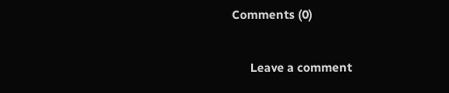Comments (0)

      Leave a comment